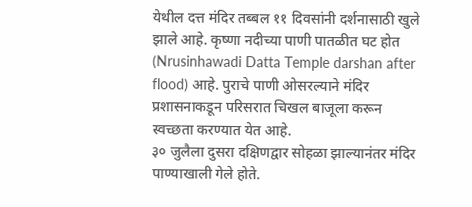येथील दत्त मंदिर तब्बल ११ दिवसांनी दर्शनासाठी खुले झाले आहे. कृष्णा नदीच्या पाणी पातळीत घट होत (Nrusinhawadi Datta Temple darshan after flood) आहे. पुराचे पाणी ओसरल्याने मंदिर प्रशासनाकडून परिसरात चिखल बाजूला करून स्वच्छता करण्यात येत आहे.
३० जुलैला दुसरा दक्षिणद्वार सोहळा झाल्यानंतर मंदिर पाण्याखाली गेले होते.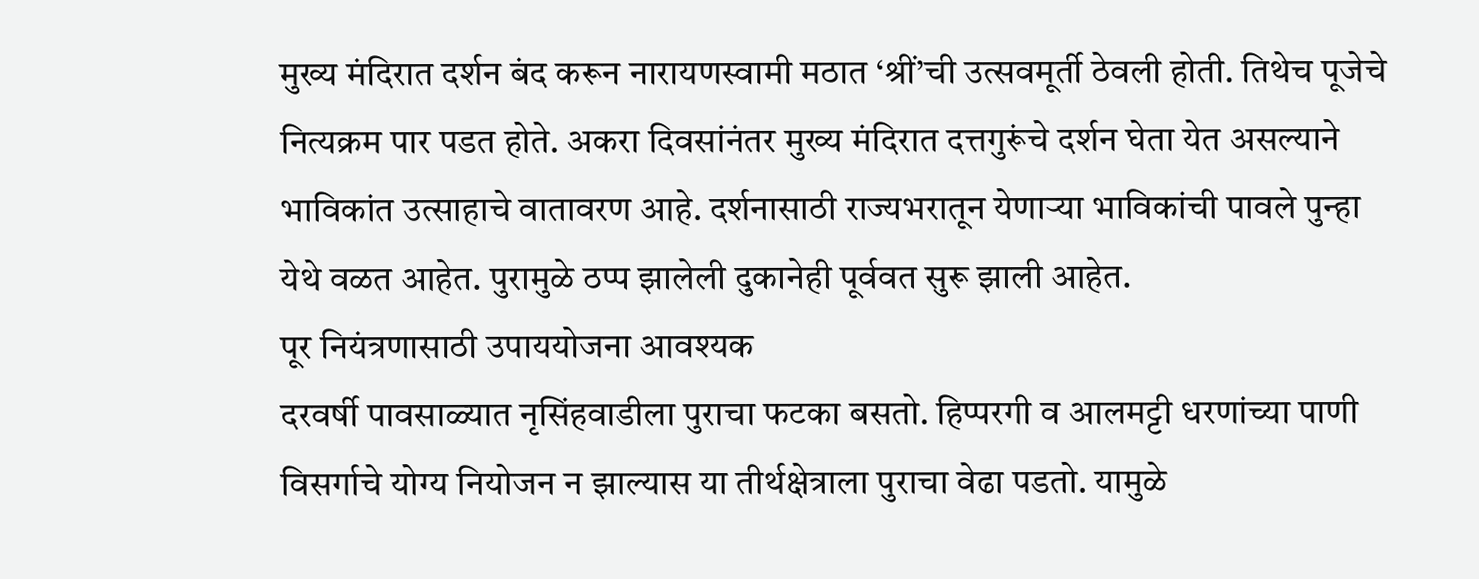मुख्य मंदिरात दर्शन बंद करून नारायणस्वामी मठात ‘श्रीं’ची उत्सवमूर्ती ठेवली होती. तिथेच पूजेचे नित्यक्रम पार पडत होते. अकरा दिवसांनंतर मुख्य मंदिरात दत्तगुरूंचे दर्शन घेता येत असल्याने भाविकांत उत्साहाचे वातावरण आहे. दर्शनासाठी राज्यभरातून येणाऱ्या भाविकांची पावले पुन्हा येथे वळत आहेत. पुरामुळे ठप्प झालेली दुकानेही पूर्ववत सुरू झाली आहेत.
पूर नियंत्रणासाठी उपाययोजना आवश्यक
दरवर्षी पावसाळ्यात नृसिंहवाडीला पुराचा फटका बसतो. हिप्परगी व आलमट्टी धरणांच्या पाणी विसर्गाचे योग्य नियोजन न झाल्यास या तीर्थक्षेत्राला पुराचा वेढा पडतो. यामुळे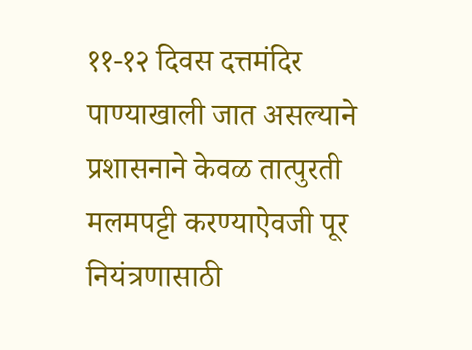११-१२ दिवस दत्तमंदिर पाण्याखाली जात असल्याने प्रशासनाने केवळ तात्पुरती मलमपट्टी करण्याऐवजी पूर नियंत्रणासाठी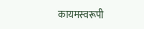कायमस्वरूपी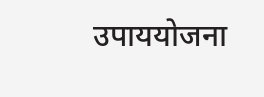उपाययोजना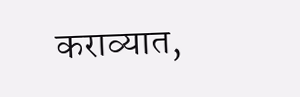कराव्यात,